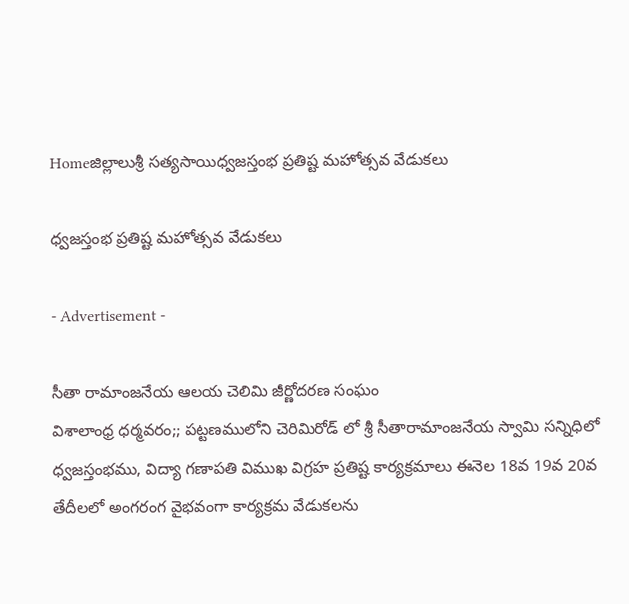Homeజిల్లాలుశ్రీ సత్యసాయిధ్వజస్తంభ ప్రతిష్ట మహోత్సవ వేడుకలు

ధ్వజస్తంభ ప్రతిష్ట మహోత్సవ వేడుకలు

- Advertisement -

సీతా రామాంజనేయ ఆలయ చెలిమి జీర్ణోదరణ సంఘం
విశాలాంధ్ర ధర్మవరం;; పట్టణములోని చెరిమిరోడ్ లో శ్రీ సీతారామాంజనేయ స్వామి సన్నిధిలో ధ్వజస్తంభము, విద్యా గణాపతి విముఖ విగ్రహ ప్రతిష్ట కార్యక్రమాలు ఈనెల 18వ 19వ 20వ తేదీలలో అంగరంగ వైభవంగా కార్యక్రమ వేడుకలను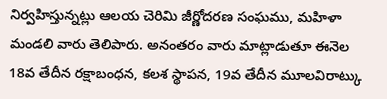నిర్వహిస్తున్నట్లు ఆలయ చెరిమి జీర్ణోదరణ సంఘము, మహిళా మండలి వారు తెలిపారు. అనంతరం వారు మాట్లాడుతూ ఈనెల 18వ తేదీన రక్షాబంధన, కలశ స్థాపన, 19వ తేదీన మూలవిరాట్కు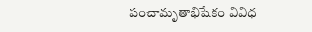పంచామృతాభిషేకం వివిధ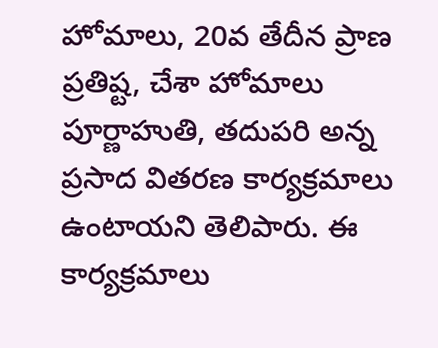హోమాలు, 20వ తేదీన ప్రాణ ప్రతిష్ట, చేశా హోమాలు పూర్ణాహుతి, తదుపరి అన్న ప్రసాద వితరణ కార్యక్రమాలు ఉంటాయని తెలిపారు. ఈ కార్యక్రమాలు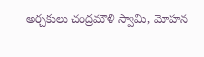అర్చకులు చంద్రమౌళి స్వామి, మోహన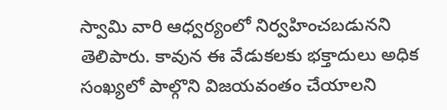స్వామి వారి ఆధ్వర్యంలో నిర్వహించబడునని తెలిపారు. కావున ఈ వేడుకలకు భక్తాదులు అధిక సంఖ్యలో పాల్గొని విజయవంతం చేయాలని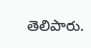తెలిపారు.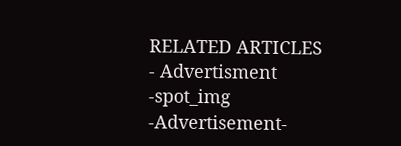RELATED ARTICLES
- Advertisment -spot_img
-Advertisement-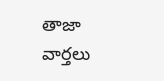తాజా వార్తలు